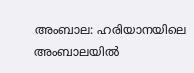അംബാല: ഹരിയാനയിലെ അംബാലയിൽ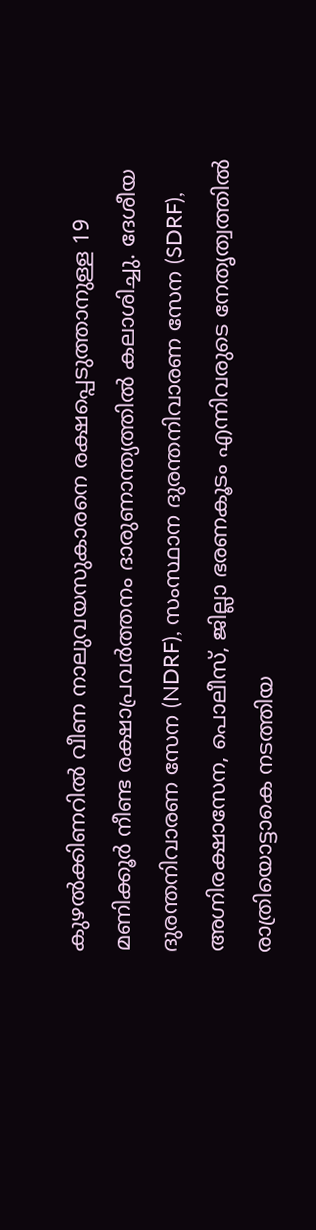കുഴൽക്കിണറിൽ വീണ നാലുവയസുകാരനെ രക്ഷപ്പെടുത്താനുള്ള 19 മണിക്കൂർ നീണ്ട രക്ഷാപ്രവർത്തനം ദാരുണാന്ത്യത്തിൽ കലാശിച്ചു. ദേശീയ ദുരന്തനിവാരണ സേന (NDRF), സംസ്ഥാന ദുരന്തനിവാരണ സേന (SDRF), അഗ്നിരക്ഷാസേന, പൊലീസ്, ജില്ലാ ഭരണകൂടം എന്നിവരുടെ നേതൃത്വത്തിൽ രാത്രിയൊട്ടാകെ നടത്തിയ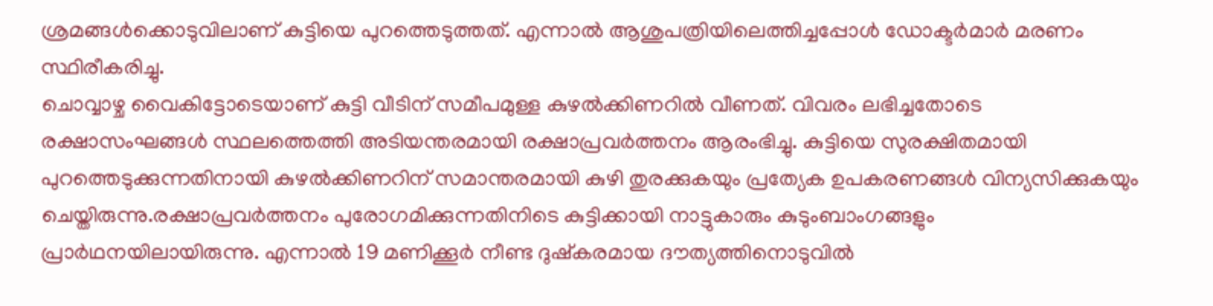ശ്രമങ്ങൾക്കൊടുവിലാണ് കുട്ടിയെ പുറത്തെടുത്തത്. എന്നാൽ ആശുപത്രിയിലെത്തിച്ചപ്പോൾ ഡോക്ടർമാർ മരണം സ്ഥിരീകരിച്ചു.
ചൊവ്വാഴ്ച വൈകിട്ടോടെയാണ് കുട്ടി വീടിന് സമീപമുള്ള കുഴൽക്കിണറിൽ വീണത്. വിവരം ലഭിച്ചതോടെ രക്ഷാസംഘങ്ങൾ സ്ഥലത്തെത്തി അടിയന്തരമായി രക്ഷാപ്രവർത്തനം ആരംഭിച്ചു. കുട്ടിയെ സുരക്ഷിതമായി പുറത്തെടുക്കുന്നതിനായി കുഴൽക്കിണറിന് സമാന്തരമായി കുഴി തുരക്കുകയും പ്രത്യേക ഉപകരണങ്ങൾ വിന്യസിക്കുകയും ചെയ്തിരുന്നു.രക്ഷാപ്രവർത്തനം പുരോഗമിക്കുന്നതിനിടെ കുട്ടിക്കായി നാട്ടുകാരും കുടുംബാംഗങ്ങളും പ്രാർഥനയിലായിരുന്നു. എന്നാൽ 19 മണിക്കൂർ നീണ്ട ദുഷ്കരമായ ദൗത്യത്തിനൊടുവിൽ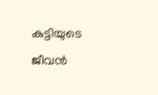കുട്ടിയുടെ ജീവൻ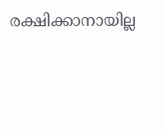രക്ഷിക്കാനായില്ല